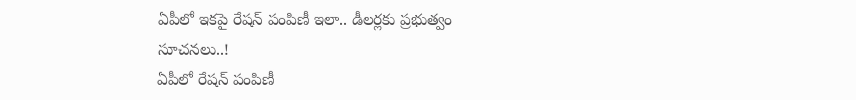ఏపీలో ఇకపై రేషన్ పంపిణీ ఇలా.. డీలర్లకు ప్రభుత్వం సూచనలు..!
ఏపీలో రేషన్ పంపిణీ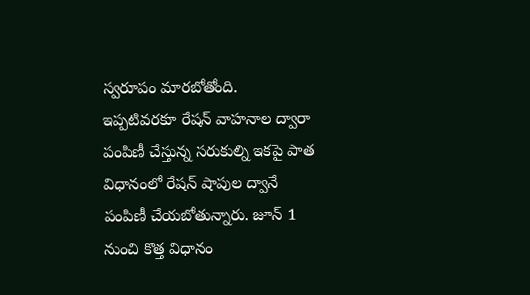స్వరూపం మారబోతోంది. ఇప్పటివరకూ రేషన్ వాహనాల ద్వారా పంపిణీ చేస్తున్న సరుకుల్ని ఇకపై పాత విధానంలో రేషన్ షాపుల ద్వానే పంపిణీ చేయబోతున్నారు. జూన్ 1 నుంచి కొత్త విధానం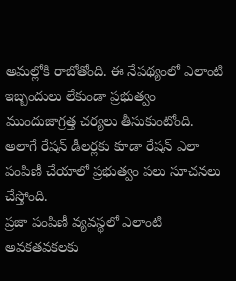అమల్లోకి రాబోతోంది. ఈ నేపథ్యంలో ఎలాంటి ఇబ్బందులు లేకుండా ప్రభుత్వం ముందుజాగ్రత్త చర్యలు తీసుకుంటోంది. అలాగే రేషన్ డీలర్లకు కూడా రేషన్ ఎలా పంపిణీ చేయాలో ప్రభుత్వం పలు సూచనలు చేస్తోంది.
ప్రజా పంపిణీ వ్యవస్థలో ఎలాంటి అవకతవకలకు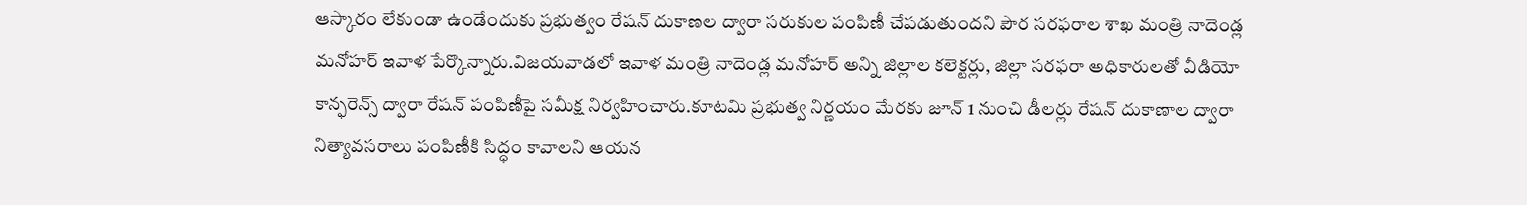ఆస్కారం లేకుండా ఉండేందుకు ప్రభుత్వం రేషన్ దుకాణల ద్వారా సరుకుల పంపిణీ చేపడుతుందని పౌర సరఫరాల శాఖ మంత్రి నాదెండ్ల మనోహర్ ఇవాళ పేర్కొన్నారు.విజయవాడలో ఇవాళ మంత్రి నాదెండ్ల మనోహర్ అన్ని జిల్లాల కలెక్టర్లు, జిల్లా సరఫరా అధికారులతో వీడియో కాన్ఫరెన్స్ ద్వారా రేషన్ పంపిణీపై సమీక్ష నిర్వహించారు.కూటమి ప్రభుత్వ నిర్ణయం మేరకు జూన్ 1 నుంచి డీలర్లు రేషన్ దుకాణాల ద్వారా నిత్యావసరాలు పంపిణీకి సిద్ధం కావాలని ఆయన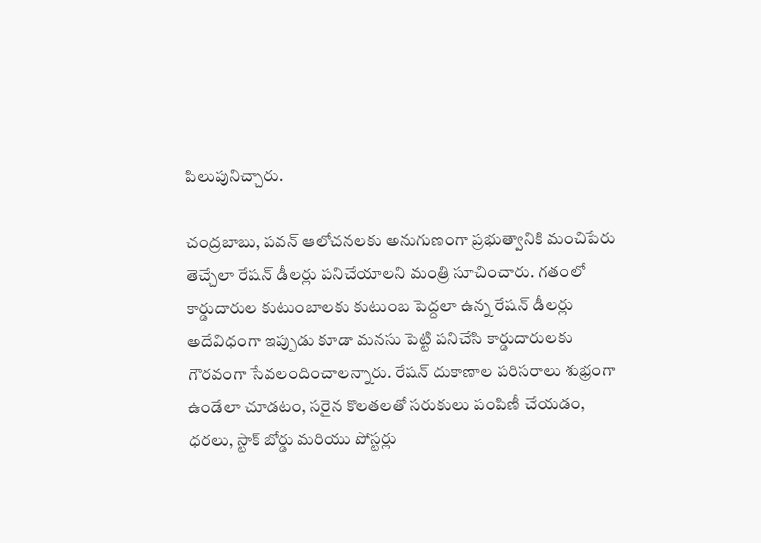పిలుపునిచ్చారు.

చంద్రబాబు, పవన్ ఆలోచనలకు అనుగుణంగా ప్రభుత్వానికి మంచిపేరు తెచ్చేలా రేషన్ డీలర్లు పనిచేయాలని మంత్రి సూచించారు. గతంలో కార్డుదారుల కుటుంబాలకు కుటుంబ పెద్దలా ఉన్న రేషన్ డీలర్లు అదేవిధంగా ఇప్పుడు కూడా మనసు పెట్టి పనిచేసి కార్డుదారులకు గౌరవంగా సేవలందించాలన్నారు. రేషన్ దుకాణాల పరిసరాలు శుభ్రంగా ఉండేలా చూడటం, సరైన కొలతలతో సరుకులు పంపిణీ చేయడం, ధరలు, స్టాక్ బోర్డు మరియు పోస్టర్లు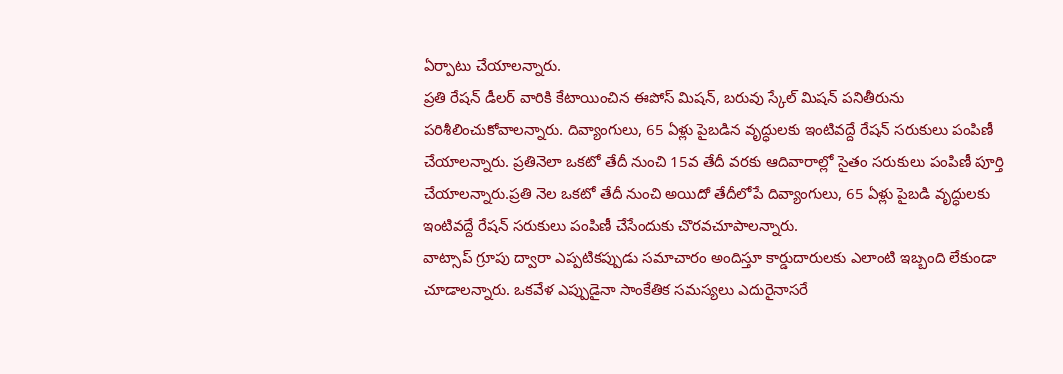ఏర్పాటు చేయాలన్నారు.
ప్రతి రేషన్ డీలర్ వారికి కేటాయించిన ఈపోస్ మిషన్, బరువు స్కేల్ మిషన్ పనితీరును పరిశీలించుకోవాలన్నారు. దివ్యాంగులు, 65 ఏళ్లు పైబడిన వృద్ధులకు ఇంటివద్దే రేషన్ సరుకులు పంపిణీ చేయాలన్నారు. ప్రతినెలా ఒకటో తేదీ నుంచి 15వ తేదీ వరకు ఆదివారాల్లో సైతం సరుకులు పంపిణీ పూర్తి చేయాలన్నారు.ప్రతి నెల ఒకటో తేదీ నుంచి అయిదో తేదీలోపే దివ్యాంగులు, 65 ఏళ్లు పైబడి వృద్ధులకు ఇంటివద్దే రేషన్ సరుకులు పంపిణీ చేసేందుకు చొరవచూపాలన్నారు.
వాట్సాప్ గ్రూపు ద్వారా ఎప్పటికప్పుడు సమాచారం అందిస్తూ కార్డుదారులకు ఎలాంటి ఇబ్బంది లేకుండా చూడాలన్నారు. ఒకవేళ ఎప్పుడైనా సాంకేతిక సమస్యలు ఎదురైనాసరే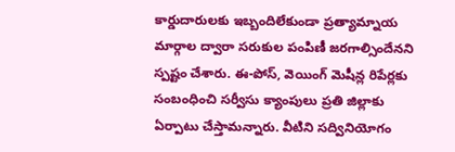కార్డుదారులకు ఇబ్బందిలేకుండా ప్రత్యామ్నాయ మార్గాల ద్వారా సరుకుల పంపిణీ జరగాల్సిందేనని స్పష్టం చేశారు. ఈ-పోస్, వెయింగ్ మెషీన్ల రిపేర్లకు సంబంధించి సర్వీసు క్యాంపులు ప్రతి జిల్లాకు ఏర్పాటు చేస్తామన్నారు. వీటిని సద్వినియోగం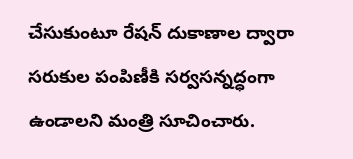చేసుకుంటూ రేషన్ దుకాణాల ద్వారా సరుకుల పంపిణీకి సర్వసన్నద్ధంగా ఉండాలని మంత్రి సూచించారు.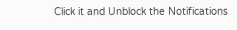Click it and Unblock the Notifications